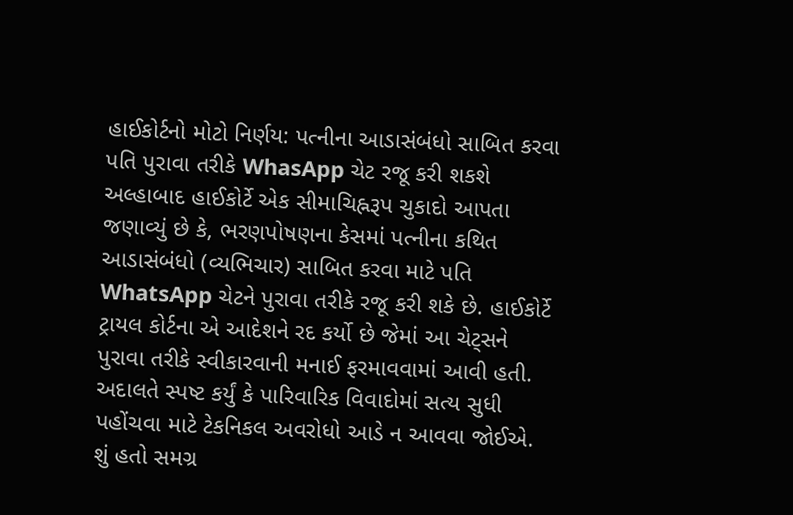હાઈકોર્ટનો મોટો નિર્ણય: પત્નીના આડાસંબંધો સાબિત કરવા પતિ પુરાવા તરીકે WhasApp ચેટ રજૂ કરી શકશે
અલ્હાબાદ હાઈકોર્ટે એક સીમાચિહ્નરૂપ ચુકાદો આપતા જણાવ્યું છે કે, ભરણપોષણના કેસમાં પત્નીના કથિત આડાસંબંધો (વ્યભિચાર) સાબિત કરવા માટે પતિ WhatsApp ચેટને પુરાવા તરીકે રજૂ કરી શકે છે. હાઈકોર્ટે ટ્રાયલ કોર્ટના એ આદેશને રદ કર્યો છે જેમાં આ ચેટ્સને પુરાવા તરીકે સ્વીકારવાની મનાઈ ફરમાવવામાં આવી હતી. અદાલતે સ્પષ્ટ કર્યું કે પારિવારિક વિવાદોમાં સત્ય સુધી પહોંચવા માટે ટેકનિકલ અવરોધો આડે ન આવવા જોઈએ.
શું હતો સમગ્ર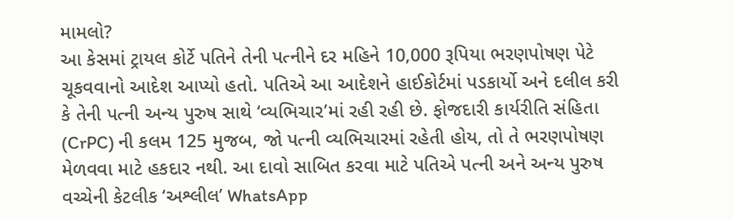મામલો?
આ કેસમાં ટ્રાયલ કોર્ટે પતિને તેની પત્નીને દર મહિને 10,000 રૂપિયા ભરણપોષણ પેટે ચૂકવવાનો આદેશ આપ્યો હતો. પતિએ આ આદેશને હાઈકોર્ટમાં પડકાર્યો અને દલીલ કરી કે તેની પત્ની અન્ય પુરુષ સાથે ‘વ્યભિચાર’માં રહી રહી છે. ફોજદારી કાર્યરીતિ સંહિતા (CrPC) ની કલમ 125 મુજબ, જો પત્ની વ્યભિચારમાં રહેતી હોય, તો તે ભરણપોષણ મેળવવા માટે હકદાર નથી. આ દાવો સાબિત કરવા માટે પતિએ પત્ની અને અન્ય પુરુષ વચ્ચેની કેટલીક ‘અશ્લીલ’ WhatsApp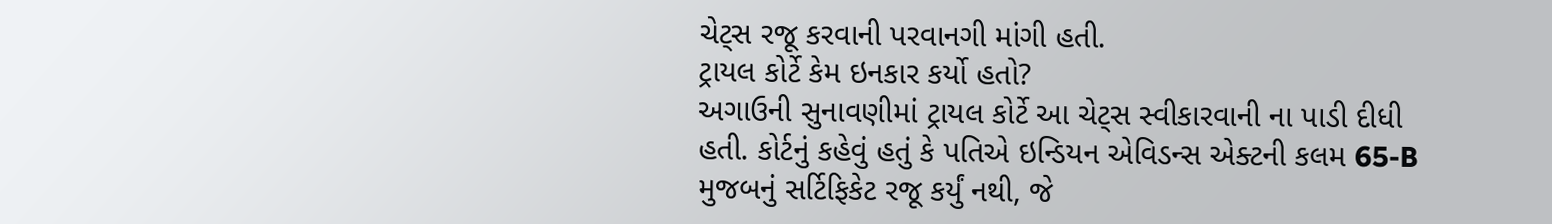ચેટ્સ રજૂ કરવાની પરવાનગી માંગી હતી.
ટ્રાયલ કોર્ટે કેમ ઇનકાર કર્યો હતો?
અગાઉની સુનાવણીમાં ટ્રાયલ કોર્ટે આ ચેટ્સ સ્વીકારવાની ના પાડી દીધી હતી. કોર્ટનું કહેવું હતું કે પતિએ ઇન્ડિયન એવિડન્સ એક્ટની કલમ 65-B મુજબનું સર્ટિફિકેટ રજૂ કર્યું નથી, જે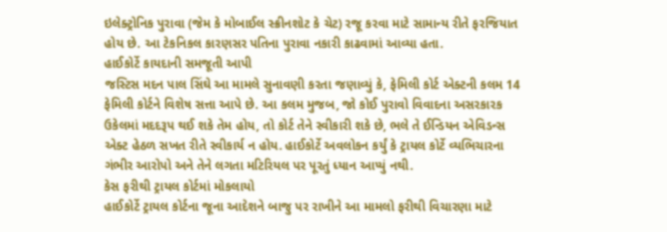ઇલેક્ટ્રોનિક પુરાવા (જેમ કે મોબાઈલ સ્ક્રીનશોટ કે ચેટ) રજૂ કરવા માટે સામાન્ય રીતે ફરજિયાત હોય છે. આ ટેકનિકલ કારણસર પતિના પુરાવા નકારી કાઢવામાં આવ્યા હતા.
હાઈકોર્ટે કાયદાની સમજૂતી આપી
જસ્ટિસ મદન પાલ સિંઘે આ મામલે સુનાવણી કરતા જણાવ્યું કે, ફેમિલી કોર્ટ એક્ટની કલમ 14 ફેમિલી કોર્ટને વિશેષ સત્તા આપે છે. આ કલમ મુજબ, જો કોઈ પુરાવો વિવાદના અસરકારક ઉકેલમાં મદદરૂપ થઈ શકે તેમ હોય, તો કોર્ટ તેને સ્વીકારી શકે છે, ભલે તે ઈન્ડિયન એવિડન્સ એક્ટ હેઠળ સખત રીતે સ્વીકાર્ય ન હોય. હાઈકોર્ટે અવલોકન કર્યું કે ટ્રાયલ કોર્ટે વ્યભિચારના ગંભીર આરોપો અને તેને લગતા મટિરિયલ પર પૂરતું ધ્યાન આપ્યું નથી.
કેસ ફરીથી ટ્રાયલ કોર્ટમાં મોકલાયો
હાઈકોર્ટે ટ્રાયલ કોર્ટના જૂના આદેશને બાજુ પર રાખીને આ મામલો ફરીથી વિચારણા માટે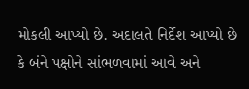મોકલી આપ્યો છે. અદાલતે નિર્દેશ આપ્યો છે કે બંને પક્ષોને સાંભળવામાં આવે અને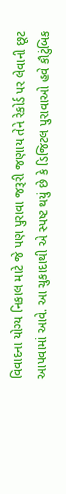વિવાદના યોગ્ય નિકાલ માટે જે પણ પુરાવા જરૂરી જણાય તેને રેકોર્ડ પર લેવાની છૂટ આપવામાં આવે. આ ચુકાદાથી એ સ્પષ્ટ થયું છે કે ડિજિટલ પુરાવાઓ હવે કૌટુંબિક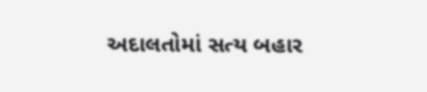અદાલતોમાં સત્ય બહાર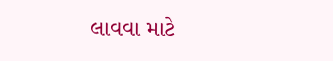લાવવા માટે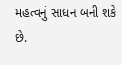મહત્વનું સાધન બની શકે છે.